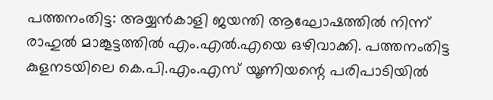പത്തനംതിട്ട: അയ്യന്‍കാളി ജയന്തി ആഘോഷത്തില്‍ നിന്ന് രാഹുല്‍ മാങ്കൂട്ടത്തില്‍ എം.എല്‍.എയെ ഒഴിവാക്കി. പത്തനംതിട്ട കുളനടയിലെ കെ.പി.എം.എസ് യൂണിയന്റെ പരിപാടിയില്‍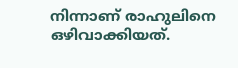നിന്നാണ് രാഹുലിനെ ഒഴിവാക്കിയത്.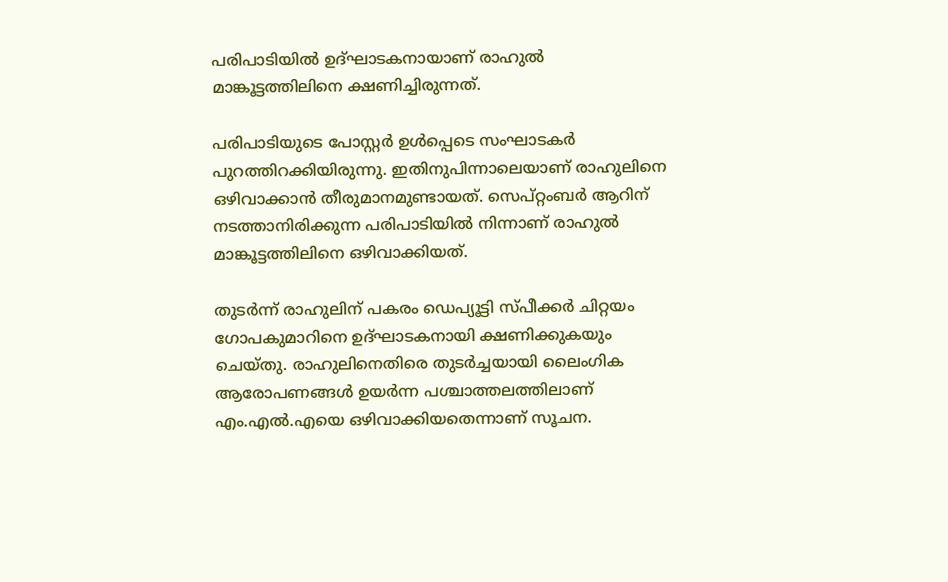പരിപാടിയില്‍ ഉദ്ഘാടകനായാണ് രാഹുല്‍ മാങ്കൂട്ടത്തിലിനെ ക്ഷണിച്ചിരുന്നത്.

പരിപാടിയുടെ പോസ്റ്റര്‍ ഉള്‍പ്പെടെ സംഘാടകര്‍ പുറത്തിറക്കിയിരുന്നു. ഇതിനുപിന്നാലെയാണ് രാഹുലിനെ ഒഴിവാക്കാന്‍ തീരുമാനമുണ്ടായത്. സെപ്റ്റംബർ ആറിന് നടത്താനിരിക്കുന്ന പരിപാടിയില്‍ നിന്നാണ് രാഹുല്‍ മാങ്കൂട്ടത്തിലിനെ ഒഴിവാക്കിയത്.

തുടര്‍ന്ന് രാഹുലിന് പകരം ഡെപ്യൂട്ടി സ്പീക്കര്‍ ചിറ്റയം ഗോപകുമാറിനെ ഉദ്ഘാടകനായി ക്ഷണിക്കുകയും ചെയ്തു. രാഹുലിനെതിരെ തുടര്‍ച്ചയായി ലൈംഗിക ആരോപണങ്ങള്‍ ഉയര്‍ന്ന പശ്ചാത്തലത്തിലാണ് എം.എല്‍.എയെ ഒഴിവാക്കിയതെന്നാണ് സൂചന.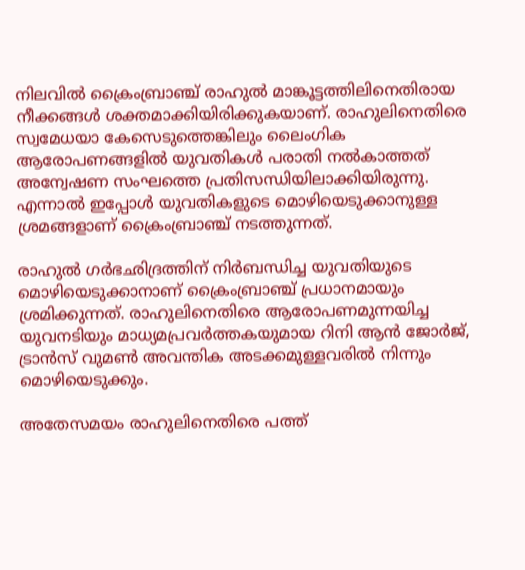നിലവില്‍ ക്രൈംബ്രാഞ്ച് രാഹുല്‍ മാങ്കൂട്ടത്തിലിനെതിരായ നീക്കങ്ങള്‍ ശക്തമാക്കിയിരിക്കുകയാണ്. രാഹുലിനെതിരെ സ്വമേധയാ കേസെടുത്തെങ്കിലും ലൈംഗിക ആരോപണങ്ങളില്‍ യുവതികള്‍ പരാതി നല്‍കാത്തത് അന്വേഷണ സംഘത്തെ പ്രതിസന്ധിയിലാക്കിയിരുന്നു. എന്നാല്‍ ഇപ്പോള്‍ യുവതികളുടെ മൊഴിയെടുക്കാനുള്ള ശ്രമങ്ങളാണ് ക്രൈംബ്രാഞ്ച് നടത്തുന്നത്.

രാഹുല്‍ ഗര്‍ഭഛിദ്രത്തിന് നിര്‍ബന്ധിച്ച യുവതിയുടെ മൊഴിയെടുക്കാനാണ് ക്രൈംബ്രാഞ്ച് പ്രധാനമായും ശ്രമിക്കുന്നത്. രാഹുലിനെതിരെ ആരോപണമുന്നയിച്ച യുവനടിയും മാധ്യമപ്രവര്‍ത്തകയുമായ റിനി ആന്‍ ജോര്‍ജ്, ട്രാന്‍സ് വുമണ്‍ അവന്തിക അടക്കമുള്ളവരില്‍ നിന്നും മൊഴിയെടുക്കും.

അതേസമയം രാഹുലിനെതിരെ പത്ത്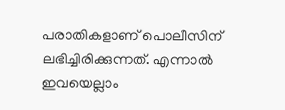പരാതികളാണ് പൊലീസിന് ലഭിച്ചിരിക്കുന്നത്. എന്നാല്‍ ഇവയെല്ലാം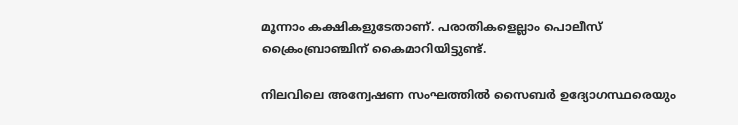മൂന്നാം കക്ഷികളുടേതാണ്. പരാതികളെല്ലാം പൊലീസ് ക്രൈംബ്രാഞ്ചിന് കൈമാറിയിട്ടുണ്ട്.

നിലവിലെ അന്വേഷണ സംഘത്തില്‍ സൈബര്‍ ഉദ്യോഗസ്ഥരെയും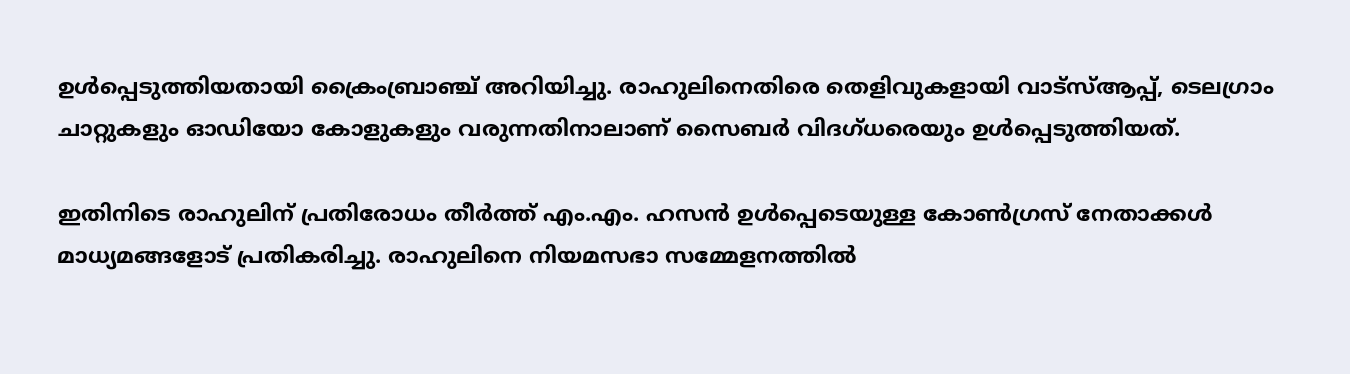ഉള്‍പ്പെടുത്തിയതായി ക്രൈംബ്രാഞ്ച് അറിയിച്ചു. രാഹുലിനെതിരെ തെളിവുകളായി വാട്‌സ്ആപ്പ്, ടെലഗ്രാം ചാറ്റുകളും ഓഡിയോ കോളുകളും വരുന്നതിനാലാണ് സൈബര്‍ വിദഗ്ധരെയും ഉള്‍പ്പെടുത്തിയത്.

ഇതിനിടെ രാഹുലിന് പ്രതിരോധം തീര്‍ത്ത് എം.എം. ഹസന്‍ ഉള്‍പ്പെടെയുള്ള കോണ്‍ഗ്രസ് നേതാക്കള്‍ മാധ്യമങ്ങളോട് പ്രതികരിച്ചു. രാഹുലിനെ നിയമസഭാ സമ്മേളനത്തില്‍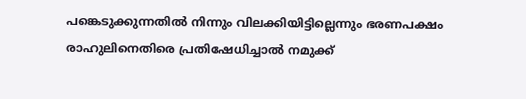പങ്കെടുക്കുന്നതില്‍ നിന്നും വിലക്കിയിട്ടില്ലെന്നും ഭരണപക്ഷം രാഹുലിനെതിരെ പ്രതിഷേധിച്ചാല്‍ നമുക്ക്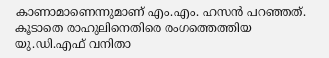കാണാമാണെന്നുമാണ് എം.എം. ഹസന്‍ പറഞ്ഞത്. കൂടാതെ രാഹുലിനെതിരെ രംഗത്തെത്തിയ യു.ഡി.എഫ് വനിതാ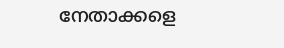നേതാക്കളെ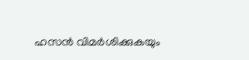ഹസന്‍ വിമര്‍ശിക്കുകയും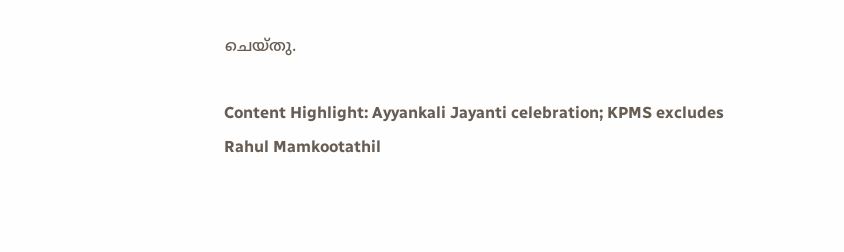ചെയ്തു.

Content Highlight: Ayyankali Jayanti celebration; KPMS excludes Rahul Mamkootathil